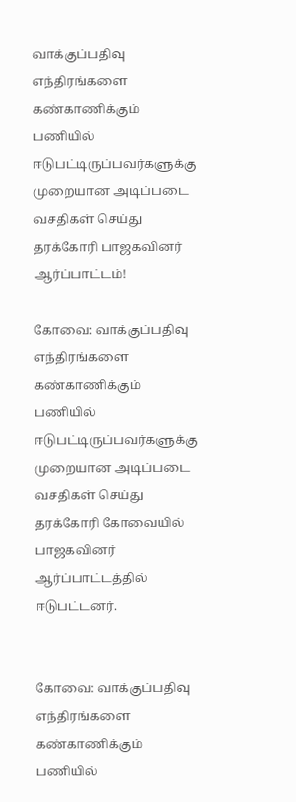வாக்குப்பதிவு எந்திரங்களை கண்காணிக்கும் பணியில் ஈடுபட்டிருப்பவர்களுக்கு முறையான அடிப்படை வசதிகள் செய்து தரக்கோரி பாஜகவினர் ஆர்ப்பாட்டம்!

கோவை: வாக்குப்பதிவு எந்திரங்களை கண்காணிக்கும் பணியில் ஈடுபட்டிருப்பவர்களுக்கு முறையான அடிப்படை வசதிகள் செய்து தரக்கோரி கோவையில் பாஜகவினர் ஆர்ப்பாட்டத்தில் ஈடுபட்டனர்.


கோவை: வாக்குப்பதிவு எந்திரங்களை கண்காணிக்கும் பணியில்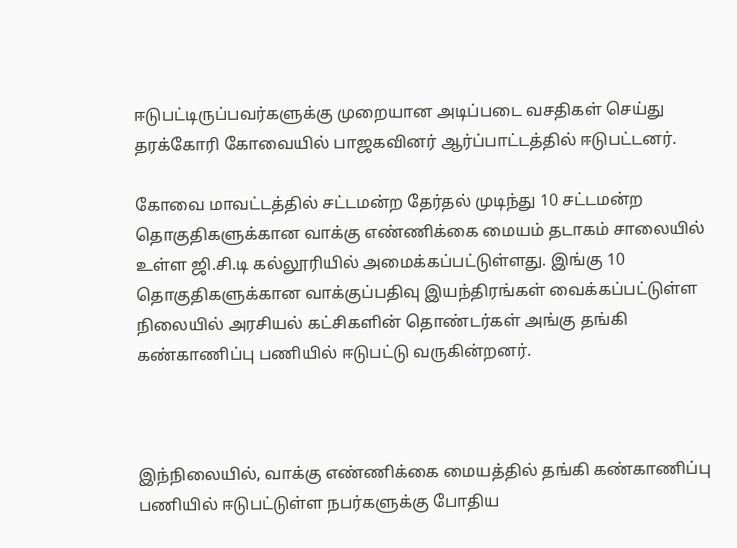ஈடுபட்டிருப்பவர்களுக்கு முறையான அடிப்படை வசதிகள் செய்து தரக்கோரி கோவையில் பாஜகவினர் ஆர்ப்பாட்டத்தில் ஈடுபட்டனர்.

கோவை மாவட்டத்தில் சட்டமன்ற தேர்தல் முடிந்து 10 சட்டமன்ற தொகுதிகளுக்கான வாக்கு எண்ணிக்கை மையம் தடாகம் சாலையில் உள்ள ஜி.சி.டி கல்லூரியில் அமைக்கப்பட்டுள்ளது. இங்கு 10 தொகுதிகளுக்கான வாக்குப்பதிவு இயந்திரங்கள் வைக்கப்பட்டுள்ள நிலையில் அரசியல் கட்சிகளின் தொண்டர்கள் அங்கு தங்கி கண்காணிப்பு பணியில் ஈடுபட்டு வருகின்றனர்.



இந்நிலையில், வாக்கு எண்ணிக்கை மையத்தில் தங்கி கண்காணிப்பு பணியில் ஈடுபட்டுள்ள நபர்களுக்கு போதிய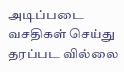அடிப்படை வசதிகள் செய்து தரப்பட வில்லை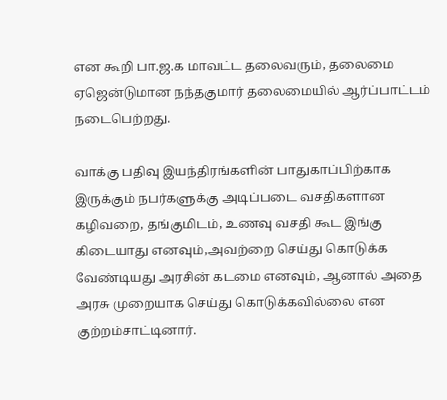என கூறி பா.ஜ.க மாவட்ட தலைவரும், தலைமை ஏஜென்டுமான நந்தகுமார் தலைமையில் ஆர்ப்பாட்டம் நடைபெற்றது.

வாக்கு பதிவு இயந்திரங்களின் பாதுகாப்பிற்காக இருக்கும் நபர்களுக்கு அடிப்படை வசதிகளான கழிவறை, தங்குமிடம், உணவு வசதி கூட இங்கு கிடையாது எனவும்,அவற்றை செய்து கொடுக்க வேண்டியது அரசின் கடமை எனவும், ஆனால் அதை அரசு முறையாக செய்து கொடுக்கவில்லை என குற்றம்சாட்டினார்.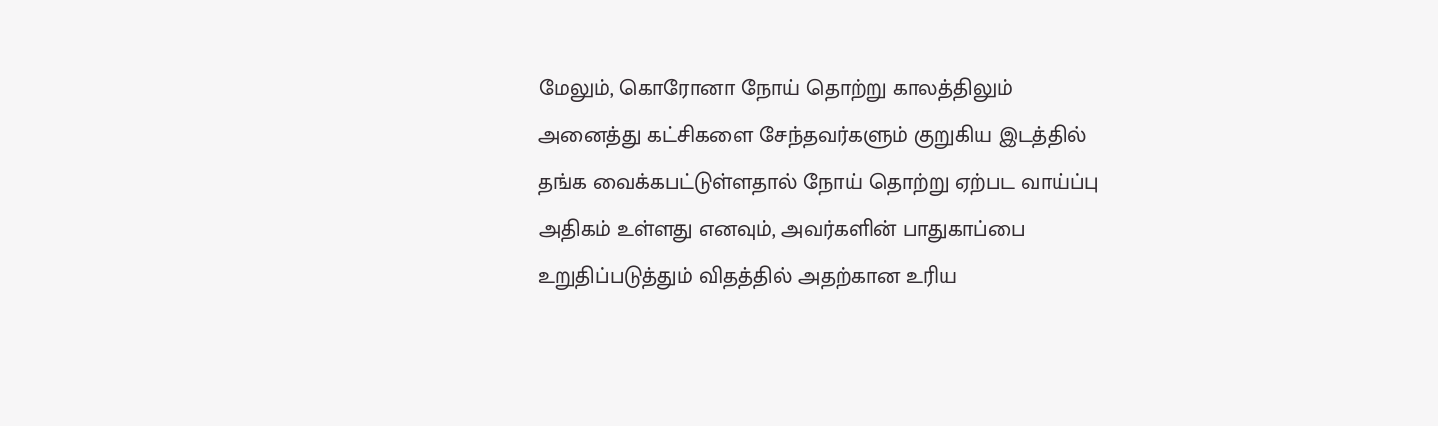மேலும், கொரோனா நோய் தொற்று காலத்திலும் அனைத்து கட்சிகளை சேந்தவர்களும் குறுகிய இடத்தில் தங்க வைக்கபட்டுள்ளதால் நோய் தொற்று ஏற்பட வாய்ப்பு அதிகம் உள்ளது எனவும், அவர்களின் பாதுகாப்பை உறுதிப்படுத்தும் விதத்தில் அதற்கான உரிய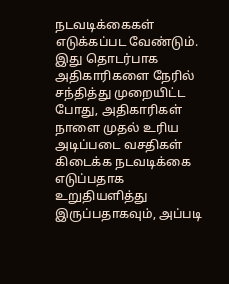நடவடிக்கைகள் எடுக்கப்பட வேண்டும். இது தொடர்பாக அதிகாரிகளை நேரில் சந்தித்து முறையிட்ட போது, அதிகாரிகள் நாளை முதல் உரிய அடிப்படை வசதிகள் கிடைக்க நடவடிக்கை எடுப்பதாக உறுதியளித்து இருப்பதாகவும், அப்படி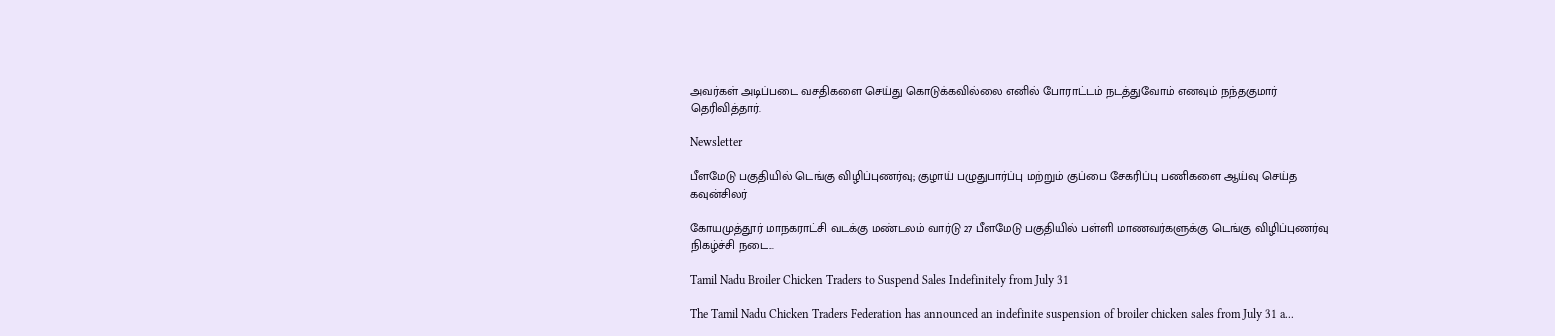அவர்கள் அடிப்படை வசதிகளை செய்து கொடுக்கவில்லை எனில் போராட்டம் நடத்துவோம் எனவும் நந்தகுமார் தெரிவித்தார்.

Newsletter

பீளமேடு பகுதியில் டெங்கு விழிப்புணர்வு; குழாய் பழுதுபார்ப்பு மற்றும் குப்பை சேகரிப்பு பணிகளை ஆய்வு செய்த கவுன்சிலர்

கோயமுத்தூர் மாநகராட்சி வடக்கு மண்டலம் வார்டு 27 பீளமேடு பகுதியில் பள்ளி மாணவர்களுக்கு டெங்கு விழிப்புணர்வு நிகழ்ச்சி நடை...

Tamil Nadu Broiler Chicken Traders to Suspend Sales Indefinitely from July 31

The Tamil Nadu Chicken Traders Federation has announced an indefinite suspension of broiler chicken sales from July 31 a...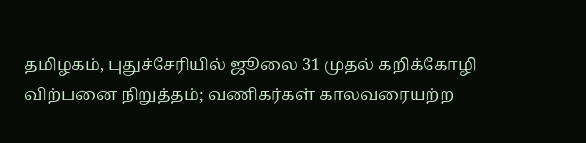தமிழகம், புதுச்சேரியில் ஜூலை 31 முதல் கறிக்கோழி விற்பனை நிறுத்தம்; வணிகர்கள் காலவரையற்ற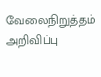வேலைநிறுத்தம் அறிவிப்பு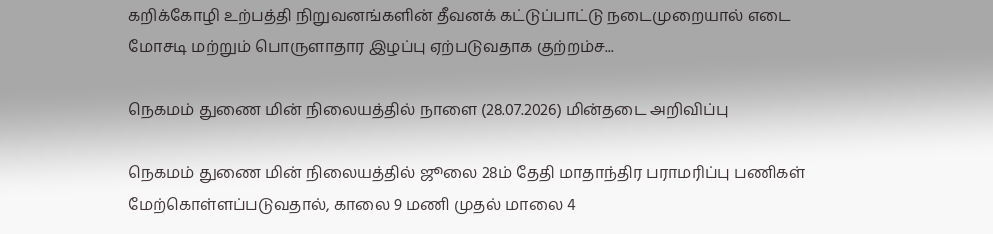கறிக்கோழி உற்பத்தி நிறுவனங்களின் தீவனக் கட்டுப்பாட்டு நடைமுறையால் எடை மோசடி மற்றும் பொருளாதார இழப்பு ஏற்படுவதாக குற்றம்ச...

நெகமம் துணை மின் நிலையத்தில் நாளை (28.07.2026) மின்தடை அறிவிப்பு

நெகமம் துணை மின் நிலையத்தில் ஜூலை 28ம் தேதி மாதாந்திர பராமரிப்பு பணிகள் மேற்கொள்ளப்படுவதால், காலை 9 மணி முதல் மாலை 4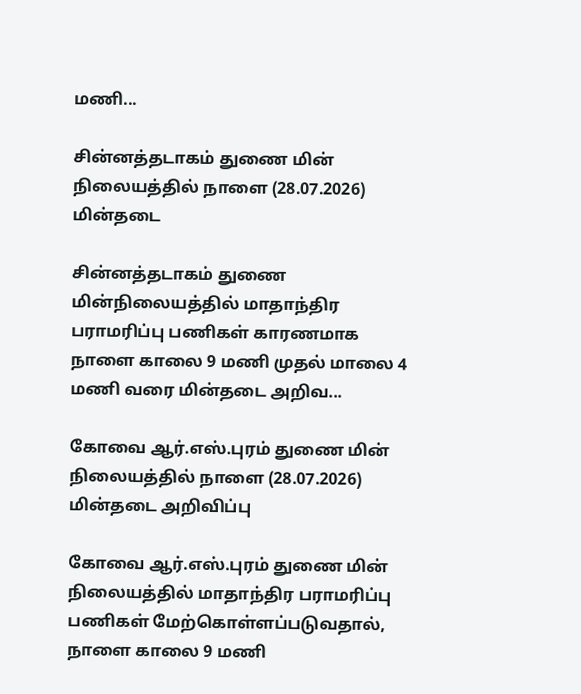மணி...

சின்னத்தடாகம் துணை மின் நிலையத்தில் நாளை (28.07.2026) மின்தடை

சின்னத்தடாகம் துணை மின்நிலையத்தில் மாதாந்திர பராமரிப்பு பணிகள் காரணமாக நாளை காலை 9 மணி முதல் மாலை 4 மணி வரை மின்தடை அறிவ...

கோவை ஆர்.எஸ்.புரம் துணை மின் நிலையத்தில் நாளை (28.07.2026) மின்தடை அறிவிப்பு

கோவை ஆர்.எஸ்.புரம் துணை மின் நிலையத்தில் மாதாந்திர பராமரிப்பு பணிகள் மேற்கொள்ளப்படுவதால், நாளை காலை 9 மணி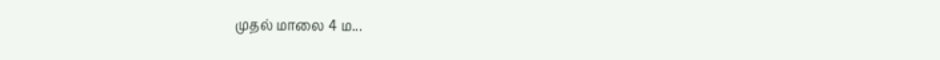முதல் மாலை 4 ம...